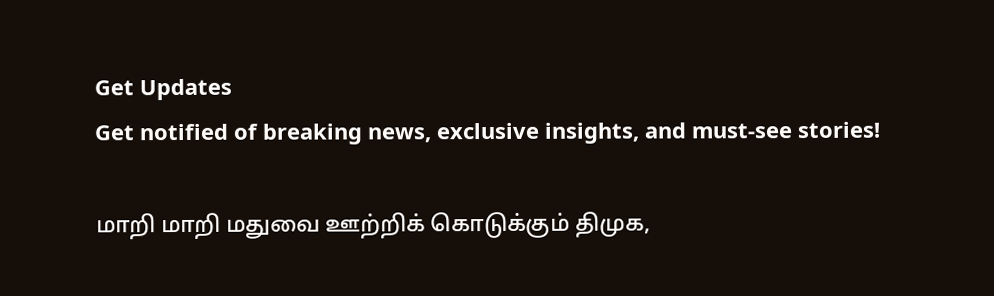Get Updates
Get notified of breaking news, exclusive insights, and must-see stories!

மாறி மாறி மதுவை ஊற்றிக் கொடுக்கும் திமுக,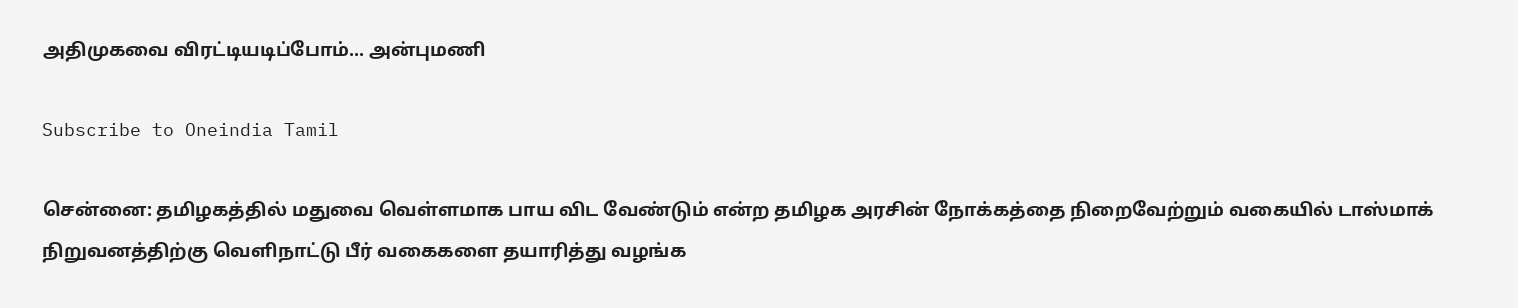அதிமுகவை விரட்டியடிப்போம்... அன்புமணி

Subscribe to Oneindia Tamil

சென்னை: தமிழகத்தில் மதுவை வெள்ளமாக பாய விட வேண்டும் என்ற தமிழக அரசின் நோக்கத்தை நிறைவேற்றும் வகையில் டாஸ்மாக் நிறுவனத்திற்கு வெளிநாட்டு பீர் வகைகளை தயாரித்து வழங்க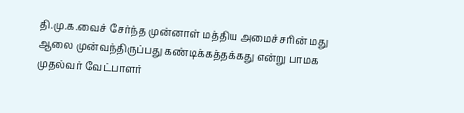தி.மு.க.வைச் சேர்ந்த முன்னாள் மத்திய அமைச்சரின் மது ஆலை முன்வந்திருப்பது கண்டிக்கத்தக்கது என்று பாமக முதல்வர் வேட்பாளர்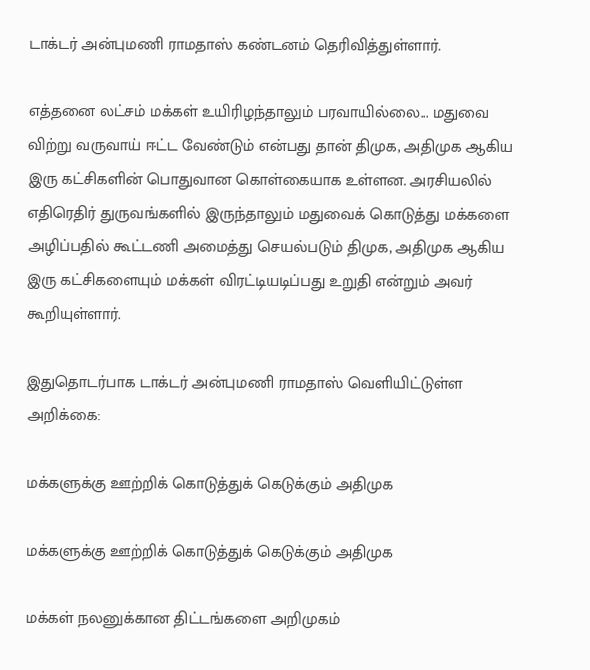டாக்டர் அன்புமணி ராமதாஸ் கண்டனம் தெரிவித்துள்ளார்.

எத்தனை லட்சம் மக்கள் உயிரிழந்தாலும் பரவாயில்லை... மதுவை விற்று வருவாய் ஈட்ட வேண்டும் என்பது தான் திமுக, அதிமுக ஆகிய இரு கட்சிகளின் பொதுவான கொள்கையாக உள்ளன. அரசியலில் எதிரெதிர் துருவங்களில் இருந்தாலும் மதுவைக் கொடுத்து மக்களை அழிப்பதில் கூட்டணி அமைத்து செயல்படும் திமுக, அதிமுக ஆகிய இரு கட்சிகளையும் மக்கள் விரட்டியடிப்பது உறுதி என்றும் அவர் கூறியுள்ளார்.

இதுதொடர்பாக டாக்டர் அன்புமணி ராமதாஸ் வெளியிட்டுள்ள அறிக்கை:

மக்களுக்கு ஊற்றிக் கொடுத்துக் கெடுக்கும் அதிமுக

மக்களுக்கு ஊற்றிக் கொடுத்துக் கெடுக்கும் அதிமுக

மக்கள் நலனுக்கான திட்டங்களை அறிமுகம்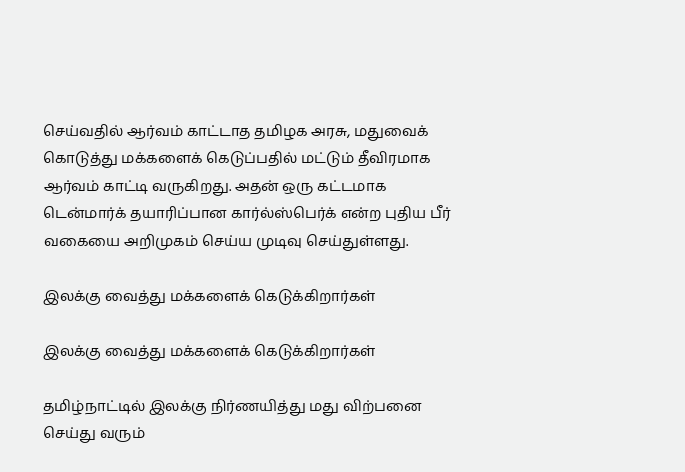செய்வதில் ஆர்வம் காட்டாத தமிழக அரசு, மதுவைக் கொடுத்து மக்களைக் கெடுப்பதில் மட்டும் தீவிரமாக ஆர்வம் காட்டி வருகிறது. அதன் ஒரு கட்டமாக டென்மார்க் தயாரிப்பான கார்ல்ஸ்பெர்க் என்ற புதிய பீர் வகையை அறிமுகம் செய்ய முடிவு செய்துள்ளது.

இலக்கு வைத்து மக்களைக் கெடுக்கிறார்கள்

இலக்கு வைத்து மக்களைக் கெடுக்கிறார்கள்

தமிழ்நாட்டில் இலக்கு நிர்ணயித்து மது விற்பனை செய்து வரும்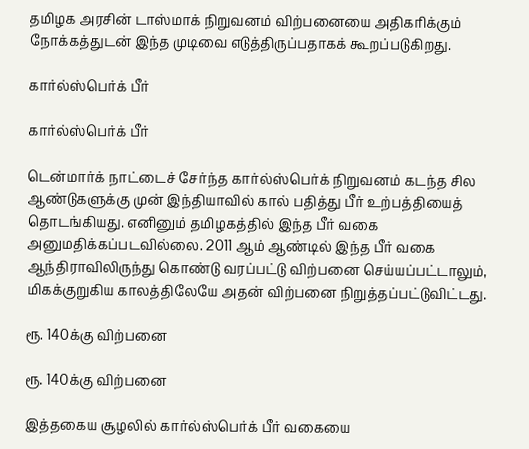தமிழக அரசின் டாஸ்மாக் நிறுவனம் விற்பனையை அதிகரிக்கும் நோக்கத்துடன் இந்த முடிவை எடுத்திருப்பதாகக் கூறப்படுகிறது.

கார்ல்ஸ்பெர்க் பீர்

கார்ல்ஸ்பெர்க் பீர்

டென்மார்க் நாட்டைச் சேர்ந்த கார்ல்ஸ்பெர்க் நிறுவனம் கடந்த சில ஆண்டுகளுக்கு முன் இந்தியாவில் கால் பதித்து பீர் உற்பத்தியைத் தொடங்கியது. எனினும் தமிழகத்தில் இந்த பீர் வகை அனுமதிக்கப்படவில்லை. 2011 ஆம் ஆண்டில் இந்த பீர் வகை ஆந்திராவிலிருந்து கொண்டு வரப்பட்டு விற்பனை செய்யப்பட்டாலும், மிகக்குறுகிய காலத்திலேயே அதன் விற்பனை நிறுத்தப்பட்டுவிட்டது.

ரூ. 140க்கு விற்பனை

ரூ. 140க்கு விற்பனை

இத்தகைய சூழலில் கார்ல்ஸ்பெர்க் பீர் வகையை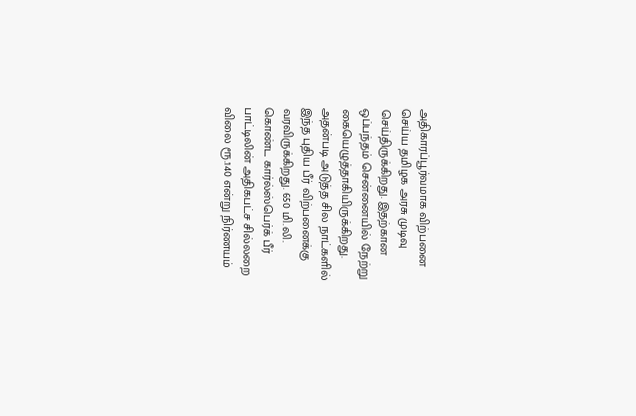அதிகாரப்பூர்வமாக விற்பனை செய்ய தமிழக அரசு முடிவு செய்திருக்கிறது. இதற்கான ஒப்பந்தம் சென்னையில் நேற்று கையெழுத்தாகியிருக்கிறது. அதன்படி அடுத்த சில நாட்களில் இந்த புதிய பீர் விற்பனைக்கு வரவிருக்கிறது. 650 மி.லி. கொண்ட கார்ல்ஸ்பெர்க் பீர் பாட்டிலின் அதிகபட்ச சில்லறை விலை ரூ.140 என்று நிர்ணயம்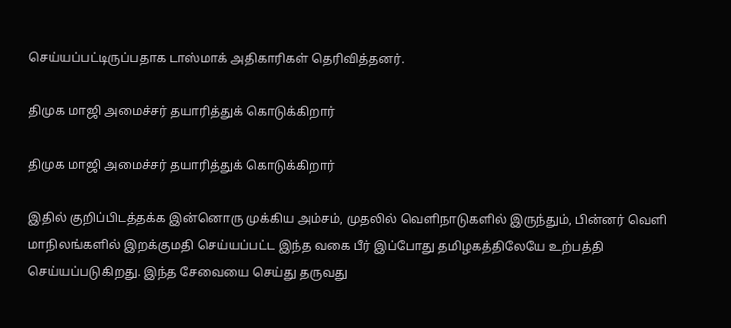செய்யப்பட்டிருப்பதாக டாஸ்மாக் அதிகாரிகள் தெரிவித்தனர்.

திமுக மாஜி அமைச்சர் தயாரித்துக் கொடுக்கிறார்

திமுக மாஜி அமைச்சர் தயாரித்துக் கொடுக்கிறார்

இதில் குறிப்பிடத்தக்க இன்னொரு முக்கிய அம்சம், முதலில் வெளிநாடுகளில் இருந்தும், பின்னர் வெளி மாநிலங்களில் இறக்குமதி செய்யப்பட்ட இந்த வகை பீர் இப்போது தமிழகத்திலேயே உற்பத்தி செய்யப்படுகிறது. இந்த சேவையை செய்து தருவது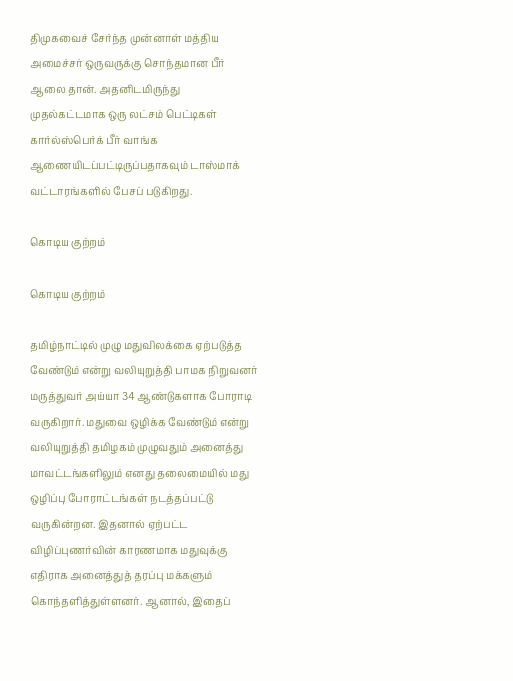திமுகவைச் சேர்ந்த முன்னாள் மத்திய அமைச்சர் ஒருவருக்கு சொந்தமான பீர் ஆலை தான். அதனிடமிருந்து முதல்கட்டமாக ஒரு லட்சம் பெட்டிகள் கார்ல்ஸ்பெர்க் பீர் வாங்க ஆணையிடப்பட்டிருப்பதாகவும் டாஸ்மாக் வட்டாரங்களில் பேசப் படுகிறது.

கொடிய குற்றம்

கொடிய குற்றம்

தமிழ்நாட்டில் முழு மதுவிலக்கை ஏற்படுத்த வேண்டும் என்று வலியுறுத்தி பாமக நிறுவனர் மருத்துவர் அய்யா 34 ஆண்டுகளாக போராடி வருகிறார். மதுவை ஒழிக்க வேண்டும் என்று வலியுறுத்தி தமிழகம் முழுவதும் அனைத்து மாவட்டங்களிலும் எனது தலைமையில் மது ஒழிப்பு போராட்டங்கள் நடத்தப்பட்டு வருகின்றன. இதனால் ஏற்பட்ட விழிப்புணர்வின் காரணமாக மதுவுக்கு எதிராக அனைத்துத் தரப்பு மக்களும் கொந்தளித்துள்ளனர். ஆனால், இதைப்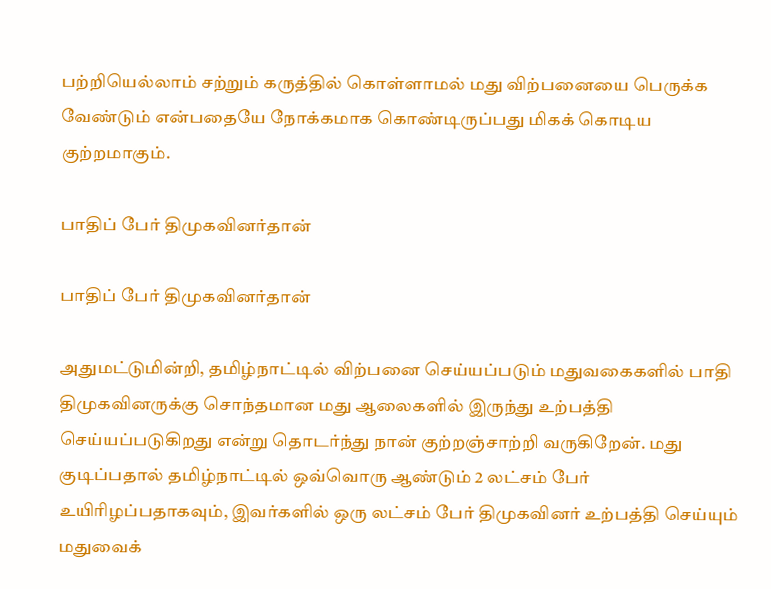பற்றியெல்லாம் சற்றும் கருத்தில் கொள்ளாமல் மது விற்பனையை பெருக்க வேண்டும் என்பதையே நோக்கமாக கொண்டிருப்பது மிகக் கொடிய குற்றமாகும்.

பாதிப் பேர் திமுகவினர்தான்

பாதிப் பேர் திமுகவினர்தான்

அதுமட்டுமின்றி, தமிழ்நாட்டில் விற்பனை செய்யப்படும் மதுவகைகளில் பாதி திமுகவினருக்கு சொந்தமான மது ஆலைகளில் இருந்து உற்பத்தி செய்யப்படுகிறது என்று தொடர்ந்து நான் குற்றஞ்சாற்றி வருகிறேன். மது குடிப்பதால் தமிழ்நாட்டில் ஒவ்வொரு ஆண்டும் 2 லட்சம் பேர் உயிரிழப்பதாகவும், இவர்களில் ஒரு லட்சம் பேர் திமுகவினர் உற்பத்தி செய்யும் மதுவைக்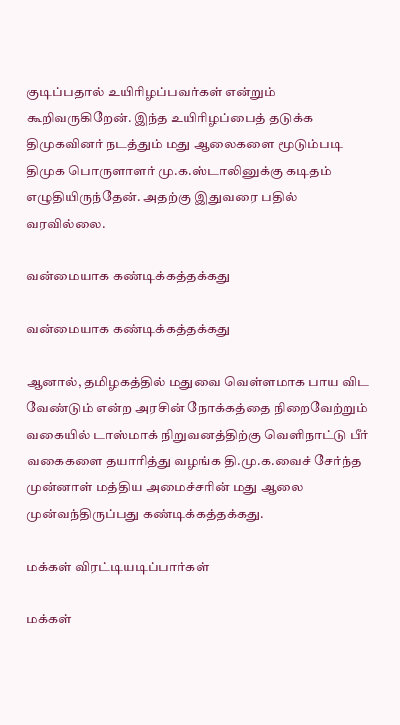குடிப்பதால் உயிரிழப்பவர்கள் என்றும் கூறிவருகிறேன். இந்த உயிரிழப்பைத் தடுக்க திமுகவினர் நடத்தும் மது ஆலைகளை மூடும்படி திமுக பொருளாளர் மு.க.ஸ்டாலினுக்கு கடிதம் எழுதியிருந்தேன். அதற்கு இதுவரை பதில் வரவில்லை.

வன்மையாக கண்டிக்கத்தக்கது

வன்மையாக கண்டிக்கத்தக்கது

ஆனால், தமிழகத்தில் மதுவை வெள்ளமாக பாய விட வேண்டும் என்ற அரசின் நோக்கத்தை நிறைவேற்றும் வகையில் டாஸ்மாக் நிறுவனத்திற்கு வெளிநாட்டு பீர் வகைகளை தயாரித்து வழங்க தி.மு.க.வைச் சேர்ந்த முன்னாள் மத்திய அமைச்சரின் மது ஆலை முன்வந்திருப்பது கண்டிக்கத்தக்கது.

மக்கள் விரட்டியடிப்பார்கள்

மக்கள்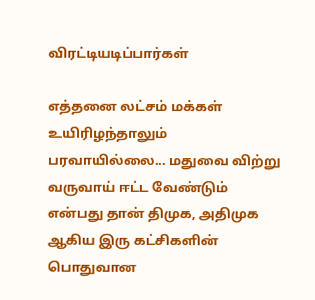விரட்டியடிப்பார்கள்

எத்தனை லட்சம் மக்கள் உயிரிழந்தாலும் பரவாயில்லை... மதுவை விற்று வருவாய் ஈட்ட வேண்டும் என்பது தான் திமுக, அதிமுக ஆகிய இரு கட்சிகளின் பொதுவான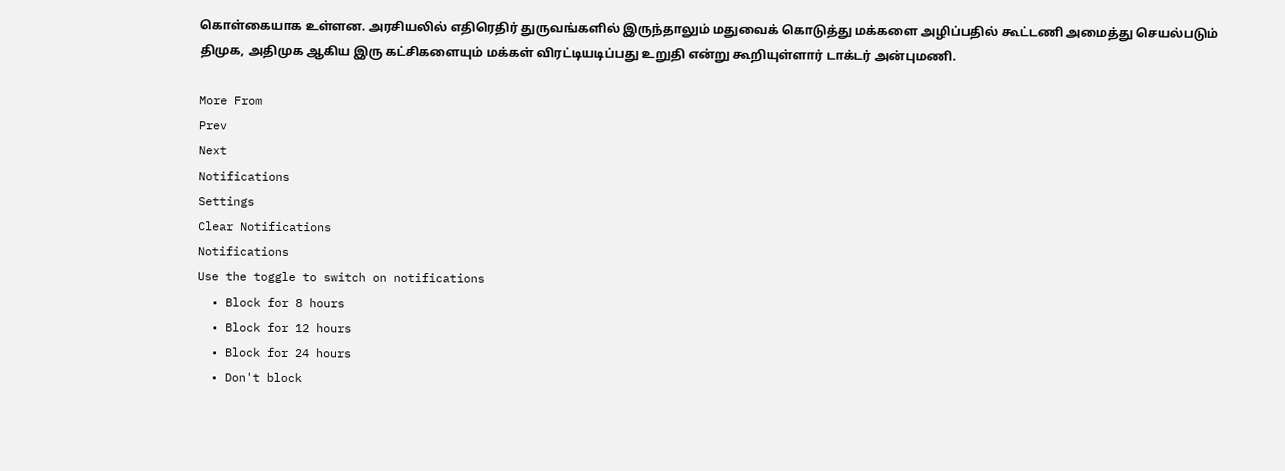கொள்கையாக உள்ளன. அரசியலில் எதிரெதிர் துருவங்களில் இருந்தாலும் மதுவைக் கொடுத்து மக்களை அழிப்பதில் கூட்டணி அமைத்து செயல்படும் திமுக, அதிமுக ஆகிய இரு கட்சிகளையும் மக்கள் விரட்டியடிப்பது உறுதி என்று கூறியுள்ளார் டாக்டர் அன்புமணி.

More From
Prev
Next
Notifications
Settings
Clear Notifications
Notifications
Use the toggle to switch on notifications
  • Block for 8 hours
  • Block for 12 hours
  • Block for 24 hours
  • Don't block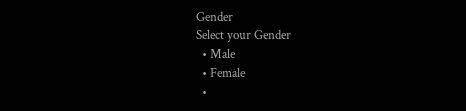Gender
Select your Gender
  • Male
  • Female
  •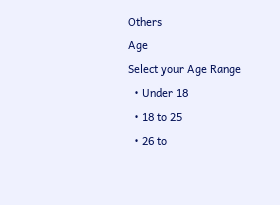Others
Age
Select your Age Range
  • Under 18
  • 18 to 25
  • 26 to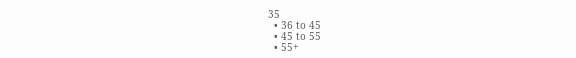35
  • 36 to 45
  • 45 to 55
  • 55+